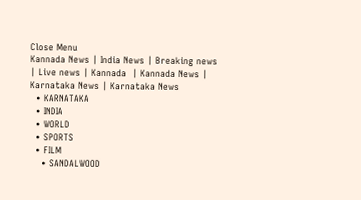Close Menu
Kannada News | India News | Breaking news | Live news | Kannada  | Kannada News | Karnataka News | Karnataka News
  • KARNATAKA
  • INDIA
  • WORLD
  • SPORTS
  • FILM
    • SANDALWOOD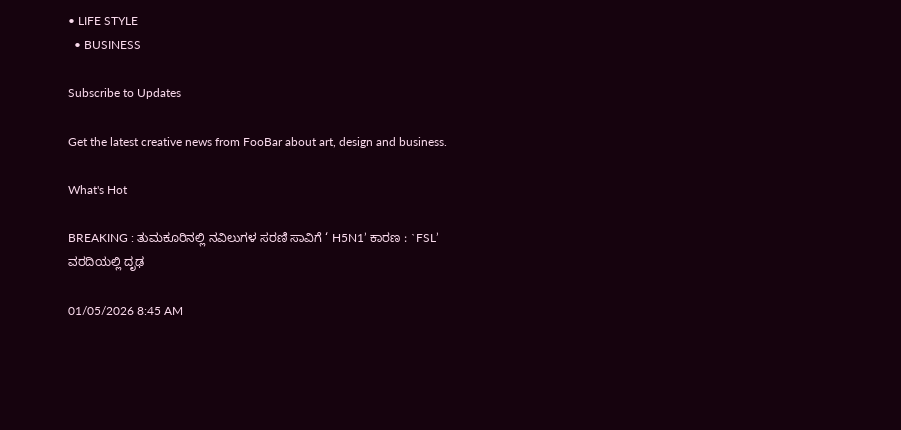• LIFE STYLE
  • BUSINESS

Subscribe to Updates

Get the latest creative news from FooBar about art, design and business.

What's Hot

BREAKING : ತುಮಕೂರಿನಲ್ಲಿ ನವಿಲುಗಳ ಸರಣಿ ಸಾವಿಗೆ ‘ H5N1’ ಕಾರಣ : `FSL’ ವರದಿಯಲ್ಲಿ ದೃಢ

01/05/2026 8:45 AM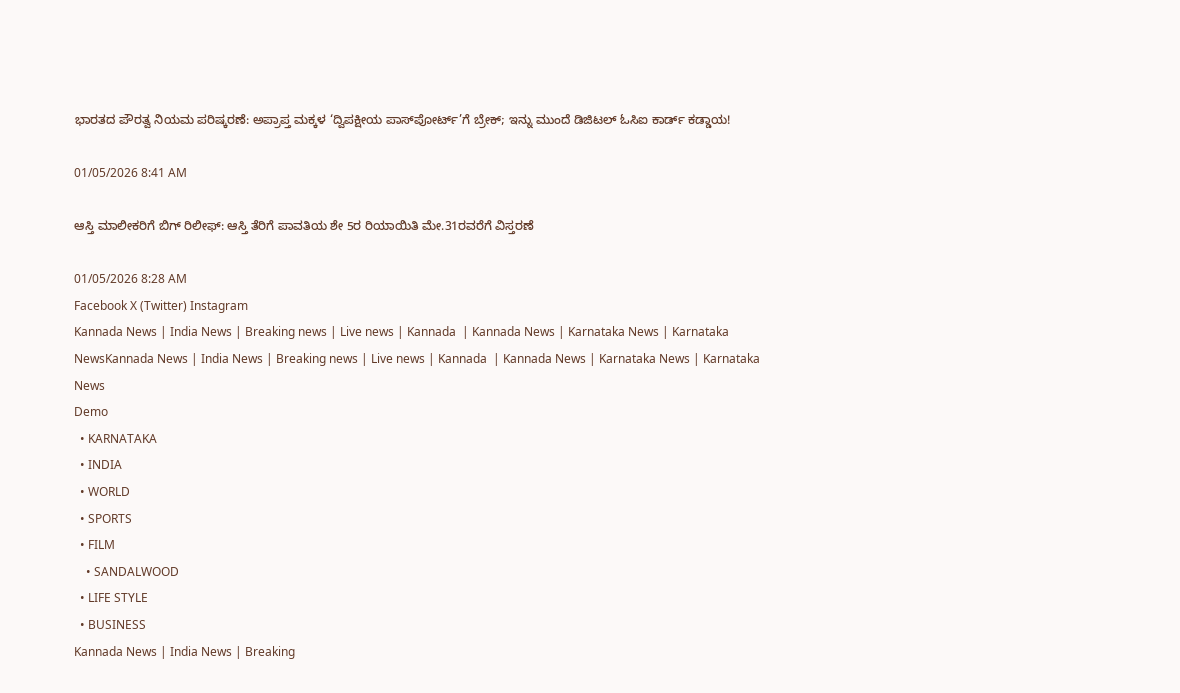ಭಾರತದ ಪೌರತ್ವ ನಿಯಮ ಪರಿಷ್ಕರಣೆ: ಅಪ್ರಾಪ್ತ ಮಕ್ಕಳ ‘ದ್ವಿಪಕ್ಷೀಯ ಪಾಸ್‌ಪೋರ್ಟ್’ಗೆ ಬ್ರೇಕ್; ಇನ್ನು ಮುಂದೆ ಡಿಜಿಟಲ್ ಓಸಿಐ ಕಾರ್ಡ್ ಕಡ್ಡಾಯ!

01/05/2026 8:41 AM

ಆಸ್ತಿ ಮಾಲೀಕರಿಗೆ ಬಿಗ್ ರಿಲೀಫ್: ಆಸ್ತಿ ತೆರಿಗೆ ಪಾವತಿಯ ಶೇ 5ರ ರಿಯಾಯಿತಿ ಮೇ.31ರವರೆಗೆ ವಿಸ್ತರಣೆ

01/05/2026 8:28 AM
Facebook X (Twitter) Instagram
Kannada News | India News | Breaking news | Live news | Kannada  | Kannada News | Karnataka News | Karnataka NewsKannada News | India News | Breaking news | Live news | Kannada  | Kannada News | Karnataka News | Karnataka News
Demo
  • KARNATAKA
  • INDIA
  • WORLD
  • SPORTS
  • FILM
    • SANDALWOOD
  • LIFE STYLE
  • BUSINESS
Kannada News | India News | Breaking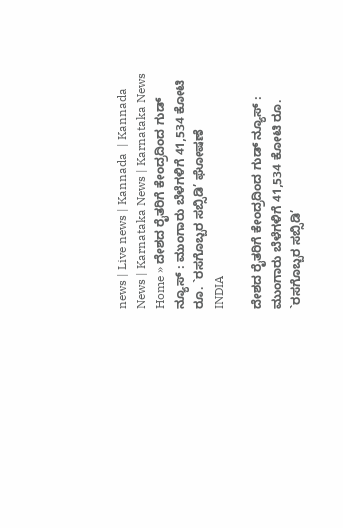news | Live news | Kannada  | Kannada News | Karnataka News | Karnataka News
Home » ದೇಶದ ರೈತರಿಗೆ ಕೇಂದ್ರದಿಂದ ಗುಡ್ ನ್ಯೂಸ್ : ಮುಂಗಾರು ಬೆಳೆಗಳಿಗೆ 41,534 ಕೋಟಿ ರೂ. `ರಸಗೊಬ್ಬರ ಸಬ್ಸಿಡಿ’ ಘೋಷಣೆ
INDIA

ದೇಶದ ರೈತರಿಗೆ ಕೇಂದ್ರದಿಂದ ಗುಡ್ ನ್ಯೂಸ್ : ಮುಂಗಾರು ಬೆಳೆಗಳಿಗೆ 41,534 ಕೋಟಿ ರೂ. `ರಸಗೊಬ್ಬರ ಸಬ್ಸಿಡಿ’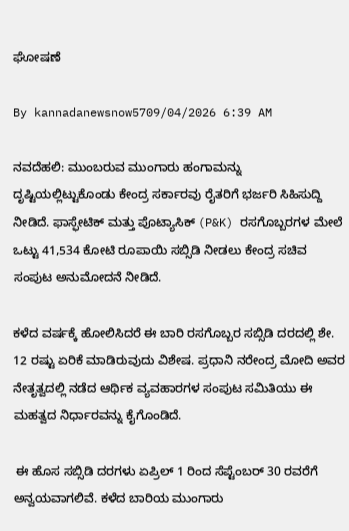ಘೋಷಣೆ

By kannadanewsnow5709/04/2026 6:39 AM

ನವದೆಹಲಿ: ಮುಂಬರುವ ಮುಂಗಾರು ಹಂಗಾಮನ್ನು ದೃಷ್ಟಿಯಲ್ಲಿಟ್ಟುಕೊಂಡು ಕೇಂದ್ರ ಸರ್ಕಾರವು ರೈತರಿಗೆ ಭರ್ಜರಿ ಸಿಹಿಸುದ್ದಿ ನೀಡಿದೆ. ಫಾಸ್ಫೇಟಿಕ್ ಮತ್ತು ಪೊಟ್ಯಾಸಿಕ್ (P&K) ರಸಗೊಬ್ಬರಗಳ ಮೇಲೆ ಒಟ್ಟು 41,534 ಕೋಟಿ ರೂಪಾಯಿ ಸಬ್ಸಿಡಿ ನೀಡಲು ಕೇಂದ್ರ ಸಚಿವ ಸಂಪುಟ ಅನುಮೋದನೆ ನೀಡಿದೆ.

ಕಳೆದ ವರ್ಷಕ್ಕೆ ಹೋಲಿಸಿದರೆ ಈ ಬಾರಿ ರಸಗೊಬ್ಬರ ಸಬ್ಸಿಡಿ ದರದಲ್ಲಿ ಶೇ. 12 ರಷ್ಟು ಏರಿಕೆ ಮಾಡಿರುವುದು ವಿಶೇಷ. ಪ್ರಧಾನಿ ನರೇಂದ್ರ ಮೋದಿ ಅವರ ನೇತೃತ್ವದಲ್ಲಿ ನಡೆದ ಆರ್ಥಿಕ ವ್ಯವಹಾರಗಳ ಸಂಪುಟ ಸಮಿತಿಯು ಈ ಮಹತ್ವದ ನಿರ್ಧಾರವನ್ನು ಕೈಗೊಂಡಿದೆ.

 ಈ ಹೊಸ ಸಬ್ಸಿಡಿ ದರಗಳು ಏಪ್ರಿಲ್ 1 ರಿಂದ ಸೆಪ್ಟೆಂಬರ್ 30 ರವರೆಗೆ ಅನ್ವಯವಾಗಲಿವೆ. ಕಳೆದ ಬಾರಿಯ ಮುಂಗಾರು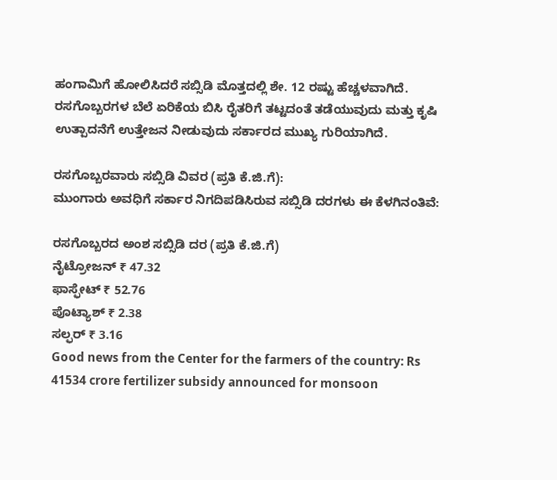ಹಂಗಾಮಿಗೆ ಹೋಲಿಸಿದರೆ ಸಬ್ಸಿಡಿ ಮೊತ್ತದಲ್ಲಿ ಶೇ. 12 ರಷ್ಟು ಹೆಚ್ಚಳವಾಗಿದೆ. ರಸಗೊಬ್ಬರಗಳ ಬೆಲೆ ಏರಿಕೆಯ ಬಿಸಿ ರೈತರಿಗೆ ತಟ್ಟದಂತೆ ತಡೆಯುವುದು ಮತ್ತು ಕೃಷಿ ಉತ್ಪಾದನೆಗೆ ಉತ್ತೇಜನ ನೀಡುವುದು ಸರ್ಕಾರದ ಮುಖ್ಯ ಗುರಿಯಾಗಿದೆ.

ರಸಗೊಬ್ಬರವಾರು ಸಬ್ಸಿಡಿ ವಿವರ (ಪ್ರತಿ ಕೆ.ಜಿ.ಗೆ):
ಮುಂಗಾರು ಅವಧಿಗೆ ಸರ್ಕಾರ ನಿಗದಿಪಡಿಸಿರುವ ಸಬ್ಸಿಡಿ ದರಗಳು ಈ ಕೆಳಗಿನಂತಿವೆ:

ರಸಗೊಬ್ಬರದ ಅಂಶ ಸಬ್ಸಿಡಿ ದರ (ಪ್ರತಿ ಕೆ.ಜಿ.ಗೆ)
ನೈಟ್ರೋಜನ್ ₹ 47.32
ಫಾಸ್ಫೇಟ್ ₹ 52.76
ಪೊಟ್ಯಾಶ್ ₹ 2.38
ಸಲ್ಫರ್ ₹ 3.16
Good news from the Center for the farmers of the country: Rs 41534 crore fertilizer subsidy announced for monsoon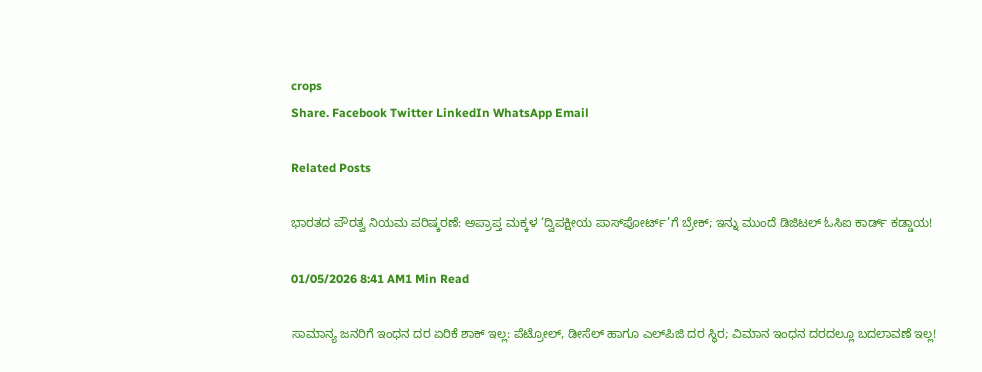crops
Share. Facebook Twitter LinkedIn WhatsApp Email

Related Posts

ಭಾರತದ ಪೌರತ್ವ ನಿಯಮ ಪರಿಷ್ಕರಣೆ: ಅಪ್ರಾಪ್ತ ಮಕ್ಕಳ ‘ದ್ವಿಪಕ್ಷೀಯ ಪಾಸ್‌ಪೋರ್ಟ್’ಗೆ ಬ್ರೇಕ್; ಇನ್ನು ಮುಂದೆ ಡಿಜಿಟಲ್ ಓಸಿಐ ಕಾರ್ಡ್ ಕಡ್ಡಾಯ!

01/05/2026 8:41 AM1 Min Read

ಸಾಮಾನ್ಯ ಜನರಿಗೆ ಇಂಧನ ದರ ಏರಿಕೆ ಶಾಕ್ ಇಲ್ಲ: ಪೆಟ್ರೋಲ್, ಡೀಸೆಲ್ ಹಾಗೂ ಎಲ್‌ಪಿಜಿ ದರ ಸ್ಥಿರ; ವಿಮಾನ ಇಂಧನ ದರದಲ್ಲೂ ಬದಲಾವಣೆ ಇಲ್ಲ!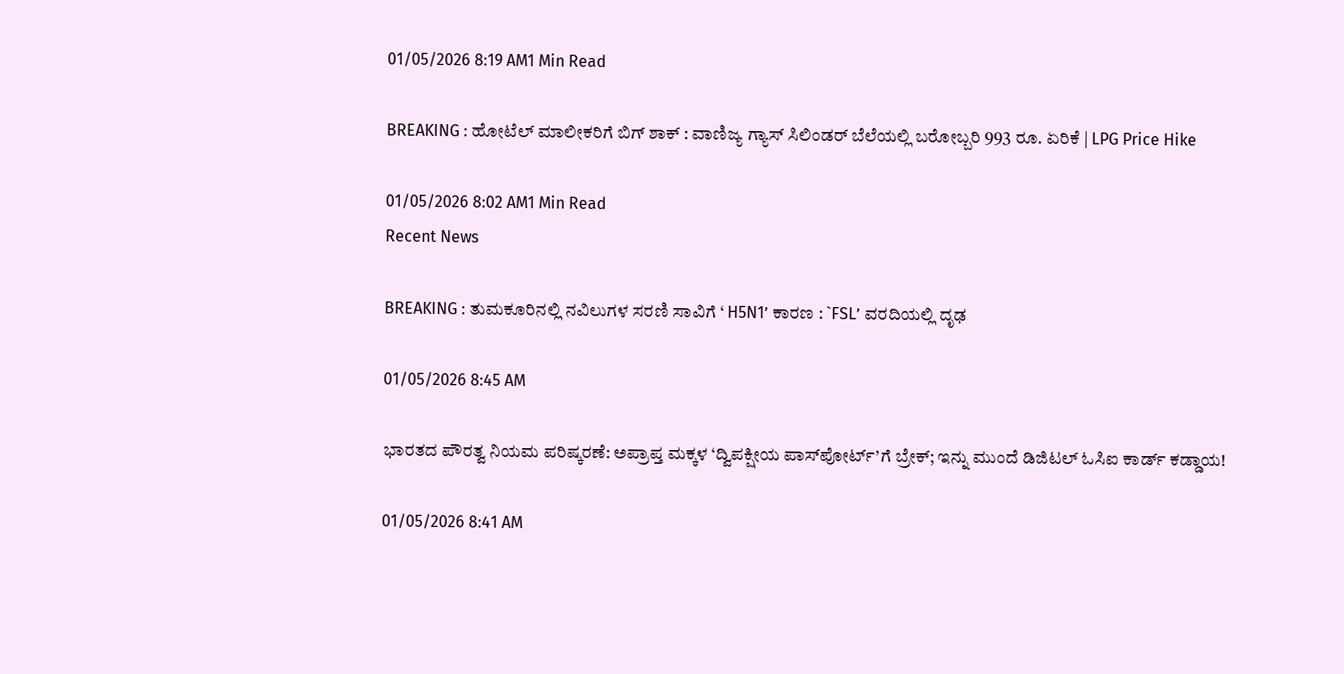01/05/2026 8:19 AM1 Min Read

BREAKING : ಹೋಟೆಲ್ ಮಾಲೀಕರಿಗೆ ಬಿಗ್ ಶಾಕ್ : ವಾಣಿಜ್ಯ ಗ್ಯಾಸ್ ಸಿಲಿಂಡರ್ ಬೆಲೆಯಲ್ಲಿ ಬರೋಬ್ಬರಿ 993 ರೂ. ಏರಿಕೆ | LPG Price Hike

01/05/2026 8:02 AM1 Min Read
Recent News

BREAKING : ತುಮಕೂರಿನಲ್ಲಿ ನವಿಲುಗಳ ಸರಣಿ ಸಾವಿಗೆ ‘ H5N1’ ಕಾರಣ : `FSL’ ವರದಿಯಲ್ಲಿ ದೃಢ

01/05/2026 8:45 AM

ಭಾರತದ ಪೌರತ್ವ ನಿಯಮ ಪರಿಷ್ಕರಣೆ: ಅಪ್ರಾಪ್ತ ಮಕ್ಕಳ ‘ದ್ವಿಪಕ್ಷೀಯ ಪಾಸ್‌ಪೋರ್ಟ್’ಗೆ ಬ್ರೇಕ್; ಇನ್ನು ಮುಂದೆ ಡಿಜಿಟಲ್ ಓಸಿಐ ಕಾರ್ಡ್ ಕಡ್ಡಾಯ!

01/05/2026 8:41 AM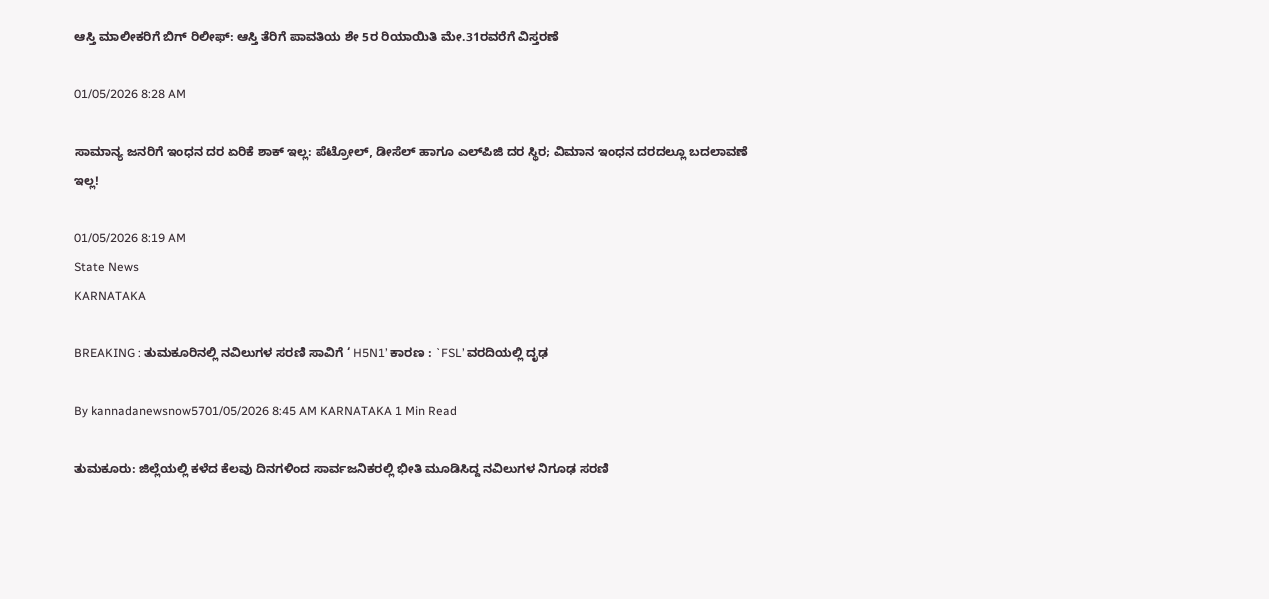ಆಸ್ತಿ ಮಾಲೀಕರಿಗೆ ಬಿಗ್ ರಿಲೀಫ್: ಆಸ್ತಿ ತೆರಿಗೆ ಪಾವತಿಯ ಶೇ 5ರ ರಿಯಾಯಿತಿ ಮೇ.31ರವರೆಗೆ ವಿಸ್ತರಣೆ

01/05/2026 8:28 AM

ಸಾಮಾನ್ಯ ಜನರಿಗೆ ಇಂಧನ ದರ ಏರಿಕೆ ಶಾಕ್ ಇಲ್ಲ: ಪೆಟ್ರೋಲ್, ಡೀಸೆಲ್ ಹಾಗೂ ಎಲ್‌ಪಿಜಿ ದರ ಸ್ಥಿರ; ವಿಮಾನ ಇಂಧನ ದರದಲ್ಲೂ ಬದಲಾವಣೆ ಇಲ್ಲ!

01/05/2026 8:19 AM
State News
KARNATAKA

BREAKING : ತುಮಕೂರಿನಲ್ಲಿ ನವಿಲುಗಳ ಸರಣಿ ಸಾವಿಗೆ ‘ H5N1’ ಕಾರಣ : `FSL’ ವರದಿಯಲ್ಲಿ ದೃಢ

By kannadanewsnow5701/05/2026 8:45 AM KARNATAKA 1 Min Read

ತುಮಕೂರು: ಜಿಲ್ಲೆಯಲ್ಲಿ ಕಳೆದ ಕೆಲವು ದಿನಗಳಿಂದ ಸಾರ್ವಜನಿಕರಲ್ಲಿ ಭೀತಿ ಮೂಡಿಸಿದ್ದ ನವಿಲುಗಳ ನಿಗೂಢ ಸರಣಿ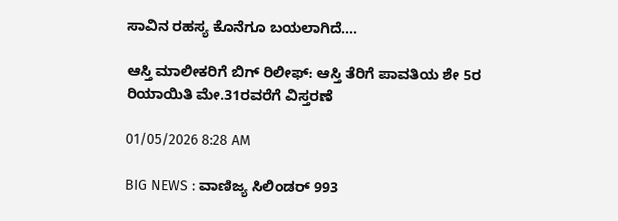ಸಾವಿನ ರಹಸ್ಯ ಕೊನೆಗೂ ಬಯಲಾಗಿದೆ.…

ಆಸ್ತಿ ಮಾಲೀಕರಿಗೆ ಬಿಗ್ ರಿಲೀಫ್: ಆಸ್ತಿ ತೆರಿಗೆ ಪಾವತಿಯ ಶೇ 5ರ ರಿಯಾಯಿತಿ ಮೇ.31ರವರೆಗೆ ವಿಸ್ತರಣೆ

01/05/2026 8:28 AM

BIG NEWS : ವಾಣಿಜ್ಯ ಸಿಲಿಂಡರ್ 993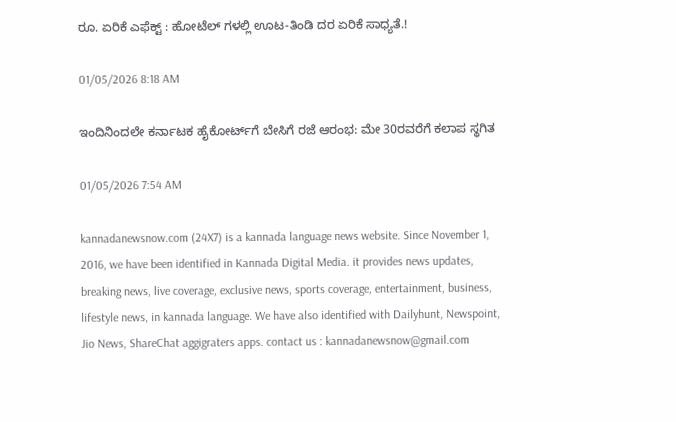ರೂ. ಏರಿಕೆ ಎಫೆಕ್ಟ್ : ಹೋಟೆಲ್ ಗಳಲ್ಲಿ ಊಟ-ತಿಂಡಿ ದರ ಏರಿಕೆ ಸಾಧ್ಯತೆ.!

01/05/2026 8:18 AM

ಇಂದಿನಿಂದಲೇ ಕರ್ನಾಟಕ ಹೈಕೋರ್ಟ್‌ಗೆ ಬೇಸಿಗೆ ರಜೆ ಆರಂಭ: ಮೇ 30ರವರೆಗೆ ಕಲಾಪ ಸ್ಥಗಿತ

01/05/2026 7:54 AM

kannadanewsnow.com (24X7) is a kannada language news website. Since November 1, 2016, we have been identified in Kannada Digital Media. it provides news updates, breaking news, live coverage, exclusive news, sports coverage, entertainment, business, lifestyle news, in kannada language. We have also identified with Dailyhunt, Newspoint, Jio News, ShareChat aggigraters apps. contact us : kannadanewsnow@gmail.com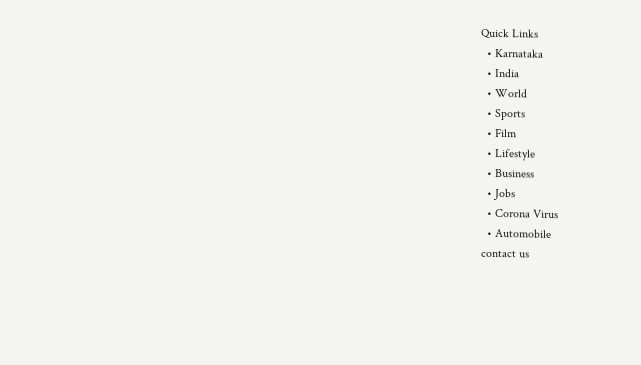Quick Links
  • Karnataka
  • India
  • World
  • Sports
  • Film
  • Lifestyle
  • Business
  • Jobs
  • Corona Virus
  • Automobile
contact us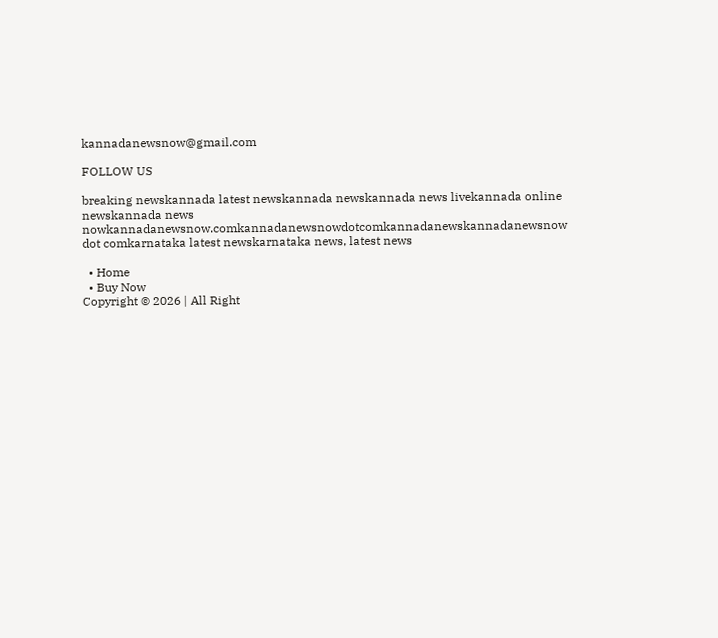kannadanewsnow@gmail.com

FOLLOW US

breaking newskannada latest newskannada newskannada news livekannada online newskannada news nowkannadanewsnow.comkannadanewsnowdotcomkannadanewskannadanewsnow dot comkarnataka latest newskarnataka news, latest news

  • Home
  • Buy Now
Copyright © 2026 | All Right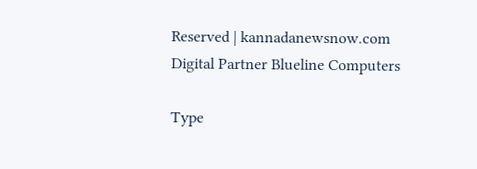Reserved | kannadanewsnow.com
Digital Partner Blueline Computers

Type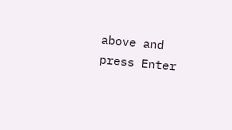above and press Enter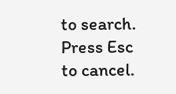to search. Press Esc to cancel.